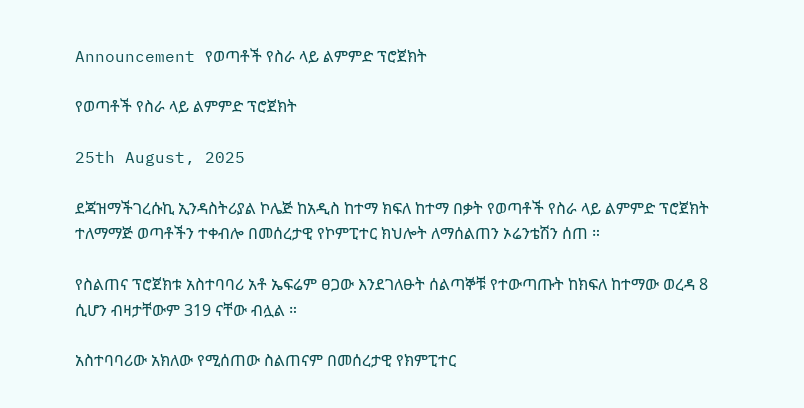Announcement የወጣቶች የስራ ላይ ልምምድ ፕሮጀክት

የወጣቶች የስራ ላይ ልምምድ ፕሮጀክት

25th August, 2025

ደጃዝማችገረሱኪ ኢንዳስትሪያል ኮሌጅ ከአዲስ ከተማ ክፍለ ከተማ በቃት የወጣቶች የስራ ላይ ልምምድ ፕሮጀክት ተለማማጅ ወጣቶችን ተቀብሎ በመሰረታዊ የኮምፒተር ክህሎት ለማሰልጠን ኦሬንቴሽን ሰጠ ።

የስልጠና ፕሮጀክቱ አስተባባሪ አቶ ኤፍሬም ፀጋው እንደገለፁት ሰልጣኞቹ የተውጣጡት ከክፍለ ከተማው ወረዳ 8 ሲሆን ብዛታቸውም 319 ናቸው ብሏል ።

አስተባባሪው አክለው የሚሰጠው ስልጠናም በመሰረታዊ የክምፒተር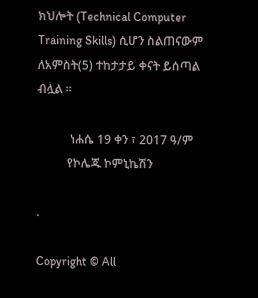ክህሎት (Technical Computer Training Skills) ሲሆን ስልጠናውም ለአምስት(5) ተከታታይ ቀናት ይሰጣል ብሏል ።

           ነሐሴ 19 ቀን ፣ 2017 ዓ/ም
          የኮሌጁ ኮምኒኬሽን

.

Copyright © All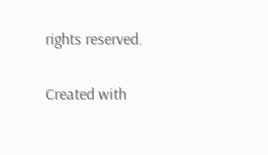rights reserved.

Created with